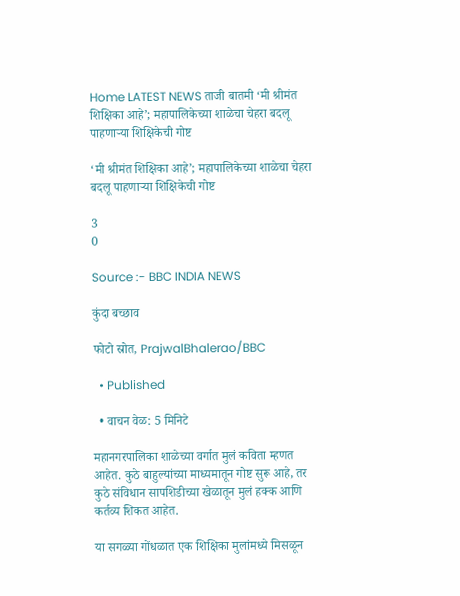Home LATEST NEWS ताजी बातमी ‘मी श्रीमंत शिक्षिका आहे’; महापालिकेच्या शाळेचा चेहरा बदलू पाहणाऱ्या शिक्षिकेची गोष्ट

‘मी श्रीमंत शिक्षिका आहे’; महापालिकेच्या शाळेचा चेहरा बदलू पाहणाऱ्या शिक्षिकेची गोष्ट

3
0

Source :- BBC INDIA NEWS

कुंदा बच्छाव

फोटो स्रोत, PrajwalBhalerao/BBC

  • Published

  • वाचन वेळ: 5 मिनिटे

महानगरपालिका शाळेच्या वर्गात मुलं कविता म्हणत आहेत. कुठे बाहुल्यांच्या माध्यमातून गोष्ट सुरू आहे, तर कुठे संविधान सापशिडीच्या खेळातून मुलं हक्क आणि कर्तव्य शिकत आहेत.

या सगळ्या गोंधळात एक शिक्षिका मुलांमध्ये मिसळून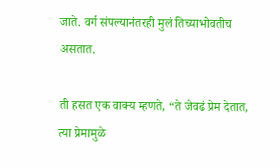जाते. वर्ग संपल्यानंतरही मुलं तिच्याभोवतीच असतात.

ती हसत एक वाक्य म्हणते, “ते जेवढं प्रेम देतात, त्या प्रेमामुळे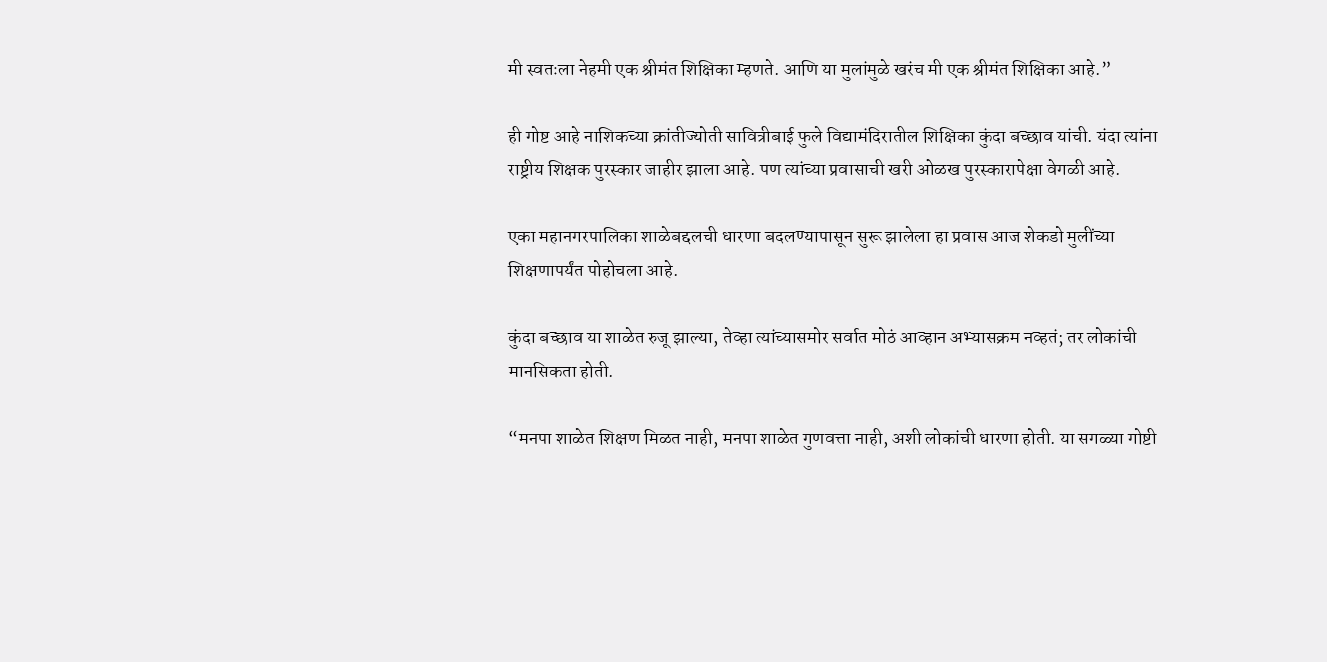मी स्वतःला नेहमी एक श्रीमंत शिक्षिका म्हणते. आणि या मुलांमुळे खरंच मी एक श्रीमंत शिक्षिका आहे.”

ही गोष्ट आहे नाशिकच्या क्रांतीज्योती सावित्रीबाई फुले विद्यामंदिरातील शिक्षिका कुंदा बच्छाव यांची. यंदा त्यांना राष्ट्रीय शिक्षक पुरस्कार जाहीर झाला आहे. पण त्यांच्या प्रवासाची खरी ओळख पुरस्कारापेक्षा वेगळी आहे.

एका महानगरपालिका शाळेबद्दलची धारणा बदलण्यापासून सुरू झालेला हा प्रवास आज शेकडो मुलींच्या शिक्षणापर्यंत पोहोचला आहे.

कुंदा बच्छाव या शाळेत रुजू झाल्या, तेव्हा त्यांच्यासमोर सर्वात मोठं आव्हान अभ्यासक्रम नव्हतं; तर लोकांची मानसिकता होती.

“मनपा शाळेत शिक्षण मिळत नाही, मनपा शाळेत गुणवत्ता नाही, अशी लोकांची धारणा होती. या सगळ्या गोष्टी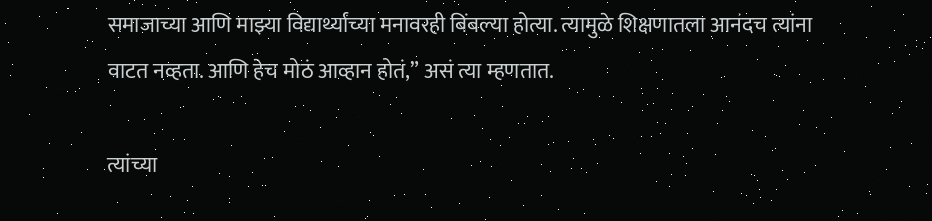समाजाच्या आणि माझ्या विद्यार्थ्यांच्या मनावरही बिंबल्या होत्या. त्यामुळे शिक्षणातला आनंदच त्यांना वाटत नव्हता. आणि हेच मोठं आव्हान होतं,” असं त्या म्हणतात.

त्यांच्या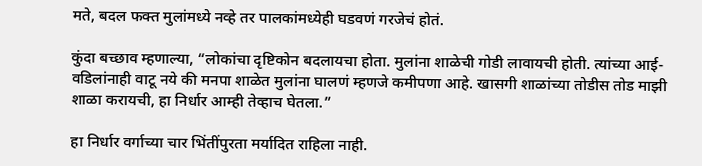मते, बदल फक्त मुलांमध्ये नव्हे तर पालकांमध्येही घडवणं गरजेचं होतं.

कुंदा बच्छाव म्हणाल्या, “लोकांचा दृष्टिकोन बदलायचा होता. मुलांना शाळेची गोडी लावायची होती. त्यांच्या आई-वडिलांनाही वाटू नये की मनपा शाळेत मुलांना घालणं म्हणजे कमीपणा आहे. खासगी शाळांच्या तोडीस तोड माझी शाळा करायची, हा निर्धार आम्ही तेव्हाच घेतला.”

हा निर्धार वर्गाच्या चार भिंतींपुरता मर्यादित राहिला नाही.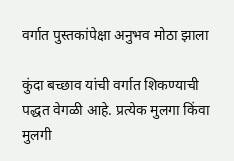वर्गात पुस्तकांपेक्षा अनुभव मोठा झाला

कुंदा बच्छाव यांची वर्गात शिकण्याची पद्धत वेगळी आहे. प्रत्येक मुलगा किंवा मुलगी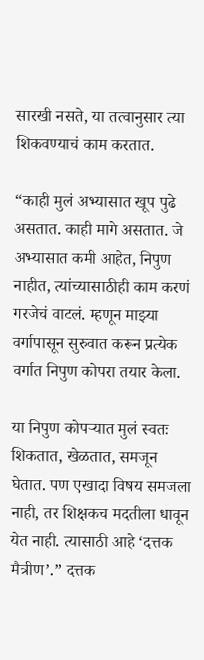सारखी नसते, या तत्वानुसार त्या शिकवण्याचं काम करतात.

“काही मुलं अभ्यासात खूप पुढे असतात. काही मागे असतात. जे अभ्यासात कमी आहेत, निपुण नाहीत, त्यांच्यासाठीही काम करणं गरजेचं वाटलं. म्हणून माझ्या वर्गापासून सुरुवात करून प्रत्येक वर्गात निपुण कोपरा तयार केला.

या निपुण कोपऱ्यात मुलं स्वतः शिकतात, खेळतात, समजून घेतात. पण एखादा विषय समजला नाही, तर शिक्षकच मदतीला धावून येत नाही. त्यासाठी आहे ‘दत्तक मैत्रीण’.” दत्तक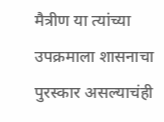मैत्रीण या त्यांच्या उपक्रमाला शासनाचा पुरस्कार असल्याचंही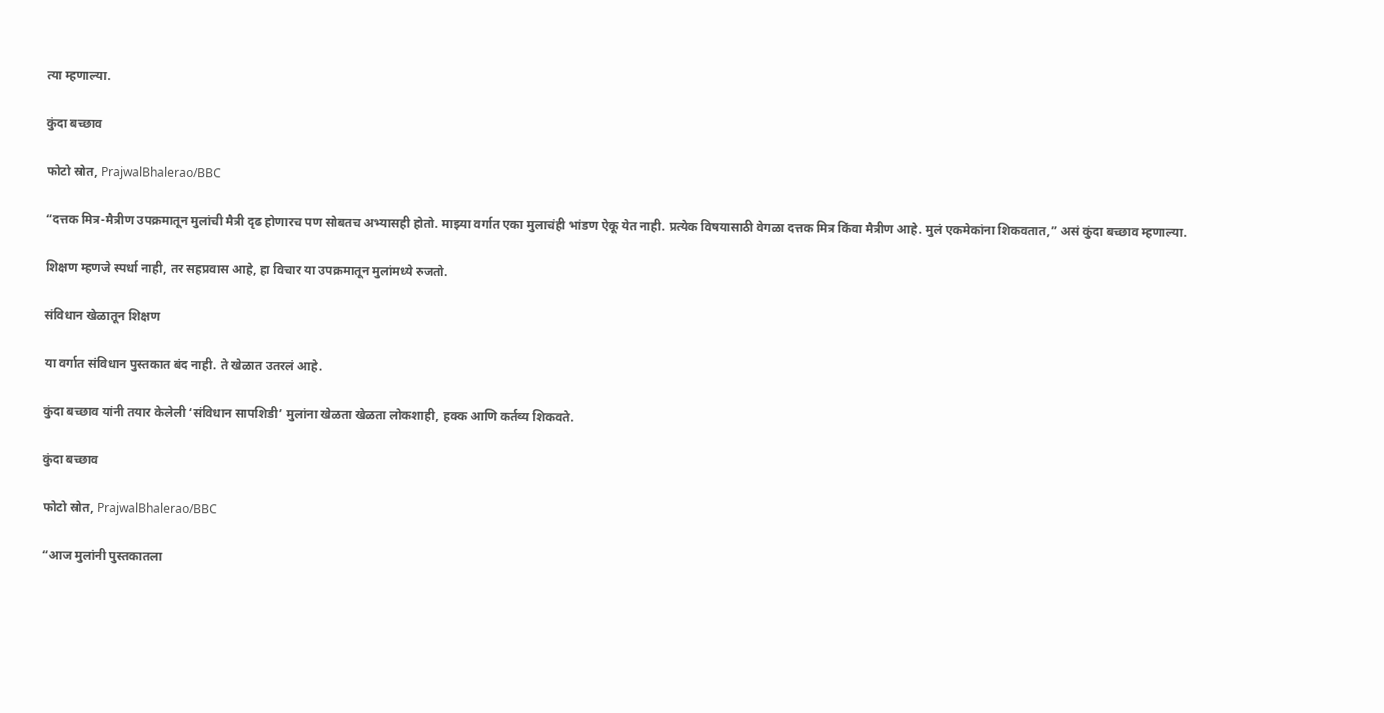त्या म्हणाल्या.

कुंदा बच्छाव

फोटो स्रोत, PrajwalBhalerao/BBC

“दत्तक मित्र-मैत्रीण उपक्रमातून मुलांची मैत्री दृढ होणारच पण सोबतच अभ्यासही होतो. माझ्या वर्गात एका मुलाचंही भांडण ऐकू येत नाही. प्रत्येक विषयासाठी वेगळा दत्तक मित्र किंवा मैत्रीण आहे. मुलं एकमेकांना शिकवतात,” असं कुंदा बच्छाव म्हणाल्या.

शिक्षण म्हणजे स्पर्धा नाही, तर सहप्रवास आहे, हा विचार या उपक्रमातून मुलांमध्ये रुजतो.

संविधान खेळातून शिक्षण

या वर्गात संविधान पुस्तकात बंद नाही. ते खेळात उतरलं आहे.

कुंदा बच्छाव यांनी तयार केलेली ‘संविधान सापशिडी’ मुलांना खेळता खेळता लोकशाही, हक्क आणि कर्तव्य शिकवते.

कुंदा बच्छाव

फोटो स्रोत, PrajwalBhalerao/BBC

“आज मुलांनी पुस्तकातला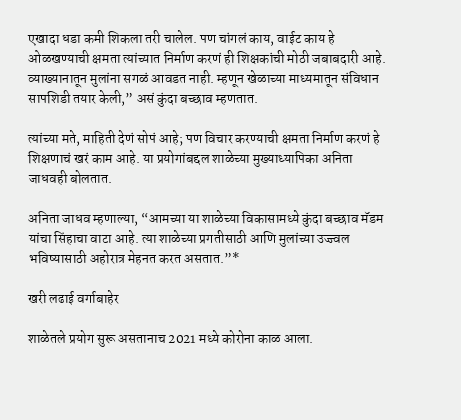एखादा धडा कमी शिकला तरी चालेल. पण चांगलं काय, वाईट काय हे ओळखण्याची क्षमता त्यांच्यात निर्माण करणं ही शिक्षकांची मोठी जबाबदारी आहे. व्याख्यानातून मुलांना सगळं आवडत नाही. म्हणून खेळाच्या माध्यमातून संविधान सापशिडी तयार केली,” असं कुंदा बच्छाव म्हणतात.

त्यांच्या मते, माहिती देणं सोपं आहे; पण विचार करण्याची क्षमता निर्माण करणं हे शिक्षणाचं खरं काम आहे. या प्रयोगांबद्दल शाळेच्या मुख्याध्यापिका अनिता जाधवही बोलतात.

अनिता जाधव म्हणाल्या, “आमच्या या शाळेच्या विकासामध्ये कुंदा बच्छाव मॅडम यांचा सिंहाचा वाटा आहे. त्या शाळेच्या प्रगतीसाठी आणि मुलांच्या उज्ज्वल भविष्यासाठी अहोरात्र मेहनत करत असतात.”*

खरी लढाई वर्गाबाहेर

शाळेतले प्रयोग सुरू असतानाच 2021 मध्ये कोरोना काळ आला.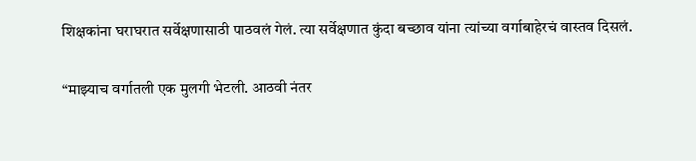शिक्षकांना घराघरात सर्वेक्षणासाठी पाठवलं गेलं. त्या सर्वेक्षणात कुंदा बच्छाव यांना त्यांच्या वर्गाबाहेरचं वास्तव दिसलं.

“माझ्याच वर्गातली एक मुलगी भेटली. आठवी नंतर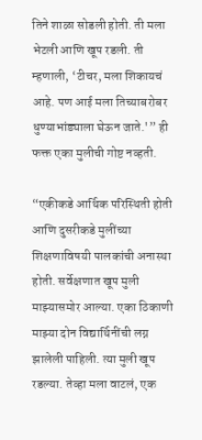तिने शाळा सोडली होती. ती मला भेटली आणि खूप रडली. ती म्हणाली, ‘टीचर, मला शिकायचं आहे. पण आई मला तिच्याबरोबर धुण्याभांड्याला घेऊन जाते.'” ही फक्त एका मुलीची गोष्ट नव्हती.

“एकीकडे आर्थिक परिस्थिती होती आणि दुसरीकडे मुलींच्या शिक्षणाविषयी पालकांची अनास्था होती. सर्वेक्षणात खूप मुली माझ्यासमोर आल्या. एका ठिकाणी माझ्या दोन विद्यार्थिनींची लग्न झालेली पाहिली. त्या मुली खूप रडल्या. तेव्हा मला वाटलं, एक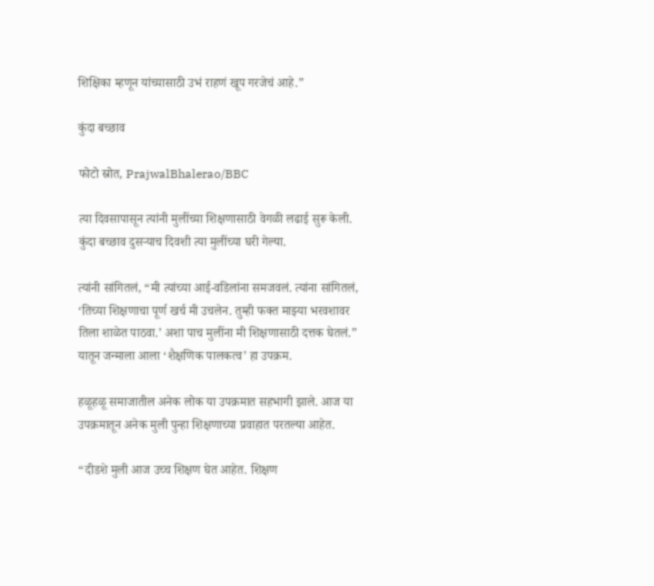शिक्षिका म्हणून यांच्यासाठी उभं राहणं खूप गरजेचं आहे.”

कुंदा बच्छाव

फोटो स्रोत, PrajwalBhalerao/BBC

त्या दिवसापासून त्यांनी मुलींच्या शिक्षणासाठी वेगळी लढाई सुरू केली. कुंदा बच्छाव दुसऱ्याच दिवशी त्या मुलींच्या घरी गेल्या.

त्यांनी सांगितलं, “मी त्यांच्या आई-वडिलांना समजवलं. त्यांना सांगितलं, ‘तिच्या शिक्षणाचा पूर्ण खर्च मी उचलेन. तुम्ही फक्त माझ्या भरवशावर तिला शाळेत पाठवा.’ अशा पाच मुलींना मी शिक्षणासाठी दत्तक घेतलं.” यातून जन्माला आला ‘शैक्षणिक पालकत्व’ हा उपक्रम.

हळूहळू समाजातील अनेक लोक या उपक्रमात सहभागी झाले. आज या उपक्रमातून अनेक मुली पुन्हा शिक्षणाच्या प्रवाहात परतल्या आहेत.

“दीडशे मुली आज उच्च शिक्षण घेत आहेत. शिक्षण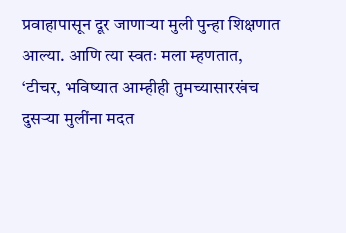प्रवाहापासून दूर जाणाऱ्या मुली पुन्हा शिक्षणात आल्या. आणि त्या स्वतः मला म्हणतात, ‘टीचर, भविष्यात आम्हीही तुमच्यासारखंच दुसऱ्या मुलींना मदत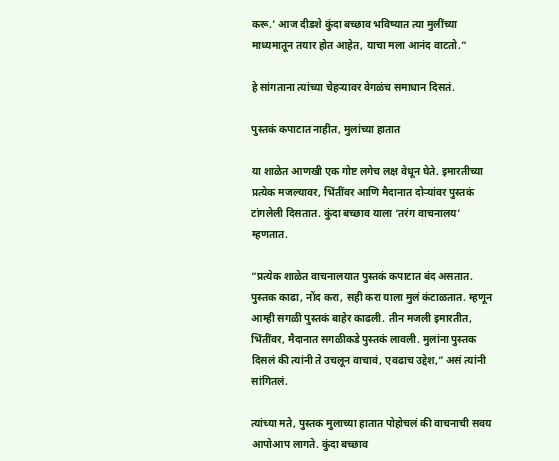करू.’ आज दीडशे कुंदा बच्छाव भविष्यात त्या मुलींच्या माध्यमातून तयार होत आहेत, याचा मला आनंद वाटतो.”

हे सांगताना त्यांच्या चेहऱ्यावर वेगळंच समाधान दिसतं.

पुस्तकं कपाटात नाहीत, मुलांच्या हातात

या शाळेत आणखी एक गोष्ट लगेच लक्ष वेधून घेते. इमारतीच्या प्रत्येक मजल्यावर, भिंतींवर आणि मैदानात दोऱ्यांवर पुस्तकं टांगलेली दिसतात. कुंदा बच्छाव याला ‘तरंग वाचनालय’ म्हणतात.

“प्रत्येक शाळेत वाचनालयात पुस्तकं कपाटात बंद असतात. पुस्तक काढा, नोंद करा, सही करा याला मुलं कंटाळतात. म्हणून आम्ही सगळी पुस्तकं बाहेर काढली. तीन मजली इमारतीत, भिंतींवर, मैदानात सगळीकडे पुस्तकं लावली. मुलांना पुस्तक दिसलं की त्यांनी ते उचलून वाचावं, एवढाच उद्देश,” असं त्यांनी सांगितलं.

त्यांच्या मते, पुस्तक मुलाच्या हातात पोहोचलं की वाचनाची सवय आपोआप लागते. कुंदा बच्छाव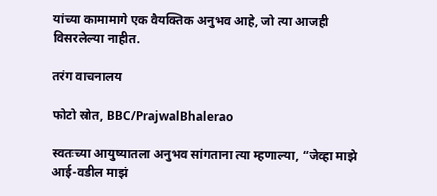यांच्या कामामागे एक वैयक्तिक अनुभव आहे, जो त्या आजही विसरलेल्या नाहीत.

तरंग वाचनालय

फोटो स्रोत, BBC/PrajwalBhalerao

स्वतःच्या आयुष्यातला अनुभव सांगताना त्या म्हणाल्या, “जेव्हा माझे आई-वडील माझं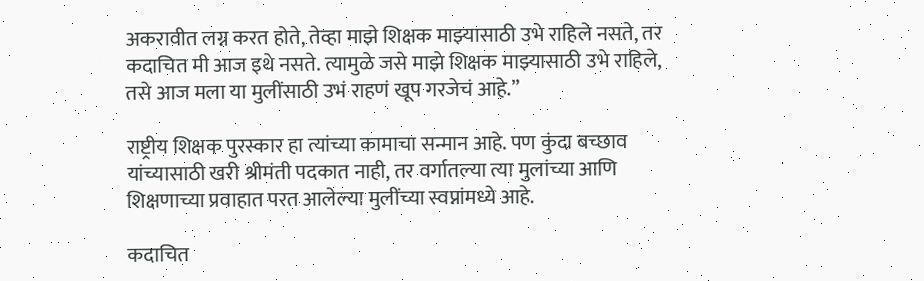अकरावीत लग्न करत होते, तेव्हा माझे शिक्षक माझ्यासाठी उभे राहिले नसते, तर कदाचित मी आज इथे नसते. त्यामुळे जसे माझे शिक्षक माझ्यासाठी उभे राहिले, तसे आज मला या मुलींसाठी उभं राहणं खूप गरजेचं आहे.”

राष्ट्रीय शिक्षक पुरस्कार हा त्यांच्या कामाचा सन्मान आहे. पण कुंदा बच्छाव यांच्यासाठी खरी श्रीमंती पदकात नाही, तर वर्गातल्या त्या मुलांच्या आणि शिक्षणाच्या प्रवाहात परत आलेल्या मुलींच्या स्वप्नांमध्ये आहे.

कदाचित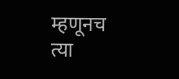म्हणूनच त्या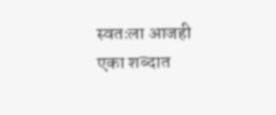स्वतःला आजही एका शब्दात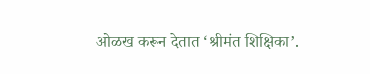ओळख करून देतात ‘श्रीमंत शिक्षिका’.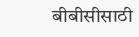बीबीसीसाठी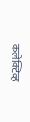कलेक्टिव्ह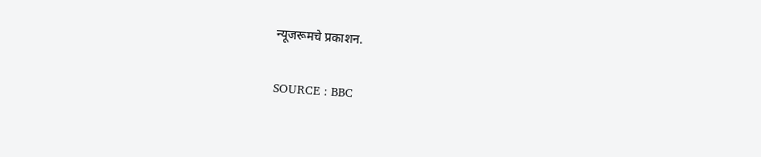न्यूजरूमचे प्रकाशन.

SOURCE : BBC